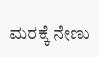ಮರಕ್ಕೆ ನೇಣು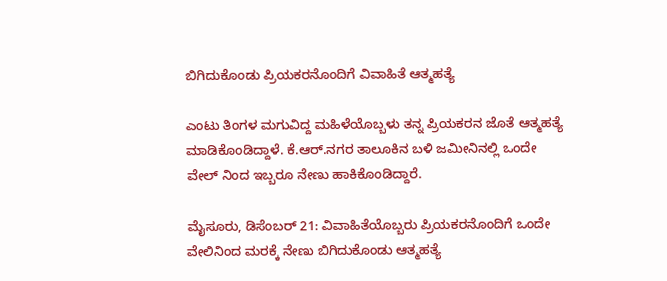ಬಿಗಿದುಕೊಂಡು ಪ್ರಿಯಕರನೊಂದಿಗೆ ವಿವಾಹಿತೆ ಆತ್ಮಹತ್ಯೆ

ಎಂಟು ತಿಂಗಳ ಮಗುವಿದ್ದ ಮಹಿಳೆಯೊಬ್ಬಳು ತನ್ನ ಪ್ರಿಯಕರನ ಜೊತೆ ಆತ್ಮಹತ್ಯೆ ಮಾಡಿಕೊಂಡಿದ್ದಾಳೆ. ಕೆ.ಆರ್.ನಗರ ತಾಲೂಕಿನ ಬಳಿ ಜಮೀನಿನಲ್ಲಿ ಒಂದೇ ವೇಲ್ ನಿಂದ ಇಬ್ಬರೂ ನೇಣು ಹಾಕಿಕೊಂಡಿದ್ದಾರೆ.

ಮೈಸೂರು, ಡಿಸೆಂಬರ್ 21: ವಿವಾಹಿತೆಯೊಬ್ಬರು ಪ್ರಿಯಕರನೊಂದಿಗೆ ಒಂದೇ ವೇಲಿನಿಂದ ಮರಕ್ಕೆ ನೇಣು ಬಿಗಿದುಕೊಂಡು ಆತ್ಮಹತ್ಯೆ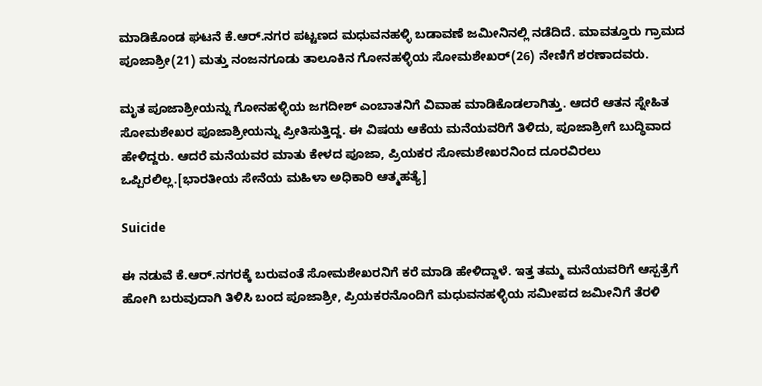ಮಾಡಿಕೊಂಡ ಘಟನೆ ಕೆ.ಆರ್.ನಗರ ಪಟ್ಟಣದ ಮಧುವನಹಳ್ಳಿ ಬಡಾವಣೆ ಜಮೀನಿನಲ್ಲಿ ನಡೆದಿದೆ. ಮಾವತ್ತೂರು ಗ್ರಾಮದ ಪೂಜಾಶ್ರೀ(21) ಮತ್ತು ನಂಜನಗೂಡು ತಾಲೂಕಿನ ಗೋನಹಳ್ಳಿಯ ಸೋಮಶೇಖರ್(26) ನೇಣಿಗೆ ಶರಣಾದವರು.

ಮೃತ ಪೂಜಾಶ್ರೀಯನ್ನು ಗೋನಹಳ್ಳಿಯ ಜಗದೀಶ್ ಎಂಬಾತನಿಗೆ ವಿವಾಹ ಮಾಡಿಕೊಡಲಾಗಿತ್ತು. ಆದರೆ ಆತನ ಸ್ನೇಹಿತ ಸೋಮಶೇಖರ ಪೂಜಾಶ್ರೀಯನ್ನು ಪ್ರೀತಿಸುತ್ತಿದ್ದ. ಈ ವಿಷಯ ಆಕೆಯ ಮನೆಯವರಿಗೆ ತಿಳಿದು, ಪೂಜಾಶ್ರೀಗೆ ಬುದ್ಧಿವಾದ ಹೇಳಿದ್ದರು. ಆದರೆ ಮನೆಯವರ ಮಾತು ಕೇಳದ ಪೂಜಾ, ಪ್ರಿಯಕರ ಸೋಮಶೇಖರನಿಂದ ದೂರವಿರಲು ಒಪ್ಪಿರಲಿಲ್ಲ.[ಭಾರತೀಯ ಸೇನೆಯ ಮಹಿಳಾ ಅಧಿಕಾರಿ ಆತ್ಮಹತ್ಯೆ]

Suicide

ಈ ನಡುವೆ ಕೆ.ಆರ್.ನಗರಕ್ಕೆ ಬರುವಂತೆ ಸೋಮಶೇಖರನಿಗೆ ಕರೆ ಮಾಡಿ ಹೇಳಿದ್ದಾಳೆ. ಇತ್ತ ತಮ್ಮ ಮನೆಯವರಿಗೆ ಆಸ್ಪತ್ರೆಗೆ ಹೋಗಿ ಬರುವುದಾಗಿ ತಿಳಿಸಿ ಬಂದ ಪೂಜಾಶ್ರೀ, ಪ್ರಿಯಕರನೊಂದಿಗೆ ಮಧುವನಹಳ್ಳಿಯ ಸಮೀಪದ ಜಮೀನಿಗೆ ತೆರಳಿ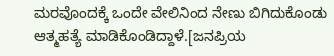ಮರವೊಂದಕ್ಕೆ ಒಂದೇ ವೇಲಿನಿಂದ ನೇಣು ಬಿಗಿದುಕೊಂಡು ಆತ್ಮಹತ್ಯೆ ಮಾಡಿಕೊಂಡಿದ್ದಾಳೆ.[ಜನಪ್ರಿಯ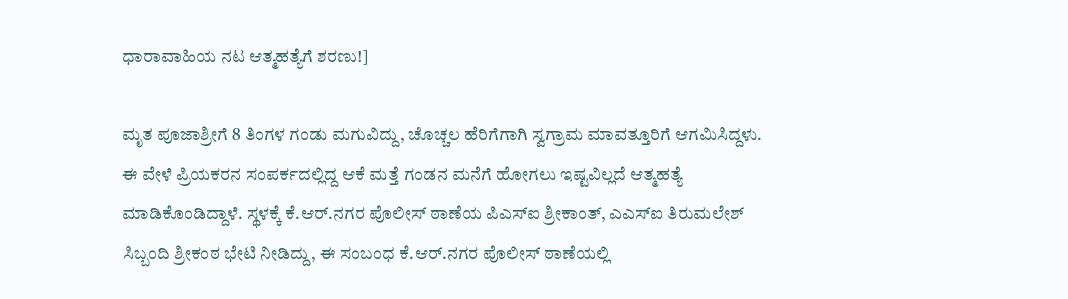ಧಾರಾವಾಹಿಯ ನಟ ಆತ್ಮಹತ್ಯೆಗೆ ಶರಣು!]

ಮೃತ ಪೂಜಾಶ್ರೀಗೆ 8 ತಿಂಗಳ ಗಂಡು ಮಗುವಿದ್ದು, ಚೊಚ್ಚಲ ಹೆರಿಗೆಗಾಗಿ ಸ್ವಗ್ರಾಮ ಮಾವತ್ತೂರಿಗೆ ಆಗಮಿಸಿದ್ದಳು. ಈ ವೇಳೆ ಪ್ರಿಯಕರನ ಸಂಪರ್ಕದಲ್ಲಿದ್ದ ಆಕೆ ಮತ್ತೆ ಗಂಡನ ಮನೆಗೆ ಹೋಗಲು ಇಷ್ಟವಿಲ್ಲದೆ ಆತ್ಮಹತ್ಯೆ ಮಾಡಿಕೊಂಡಿದ್ದಾಳೆ. ಸ್ಥಳಕ್ಕೆ ಕೆ.ಆರ್.ನಗರ ಪೊಲೀಸ್ ಠಾಣೆಯ ಪಿಎಸ್‍ಐ ಶ್ರೀಕಾಂತ್, ಎಎಸ್‍ಐ ತಿರುಮಲೇಶ್ ಸಿಬ್ಬಂದಿ ಶ್ರೀಕಂಠ ಭೇಟಿ ನೀಡಿದ್ದು, ಈ ಸಂಬಂಧ ಕೆ.ಆರ್.ನಗರ ಪೊಲೀಸ್ ಠಾಣೆಯಲ್ಲಿ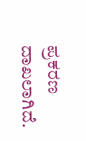ಪ್ರಕರಣ ದಾಖಲಾಗಿದೆ.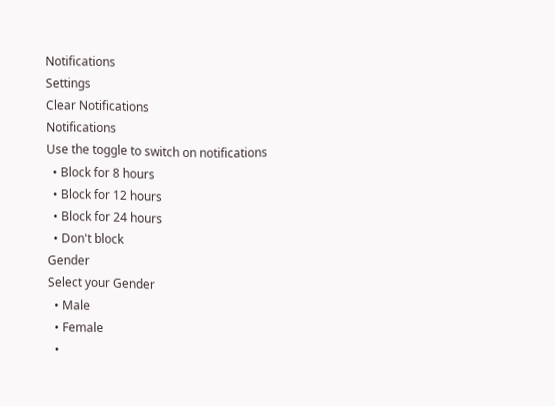Notifications
Settings
Clear Notifications
Notifications
Use the toggle to switch on notifications
  • Block for 8 hours
  • Block for 12 hours
  • Block for 24 hours
  • Don't block
Gender
Select your Gender
  • Male
  • Female
  •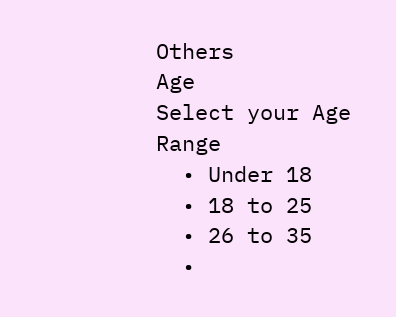Others
Age
Select your Age Range
  • Under 18
  • 18 to 25
  • 26 to 35
  •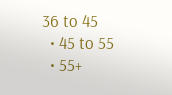36 to 45
  • 45 to 55
  • 55+